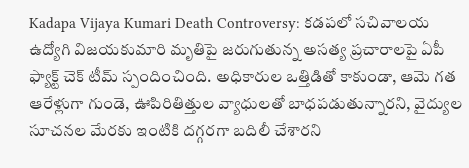Kadapa Vijaya Kumari Death Controversy: కడపలో సచివాలయ ఉద్యోగి విజయకుమారి మృతిపై జరుగుతున్న అసత్య ప్రచారాలపై ఏపీ ఫ్యాక్ట్ చెక్ టీమ్ స్పందించింది. అధికారుల ఒత్తిడితో కాకుండా, ఆమె గత ఆరేళ్లుగా గుండె, ఊపిరితిత్తుల వ్యాధులతో బాధపడుతున్నారని, వైద్యుల సూచనల మేరకు ఇంటికి దగ్గరగా బదిలీ చేశారని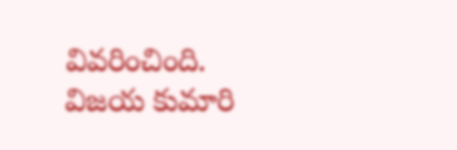వివరించింది. విజయ కుమారి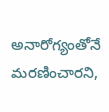అనారోగ్యంతోనే మరణించారని,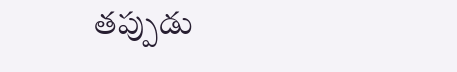తప్పుడు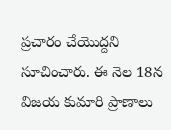ప్రచారం చేయొద్దని సూచించారు. ఈ నెల 18న విజయ కుమారి ప్రాణాలు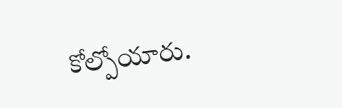కోల్పోయారు.